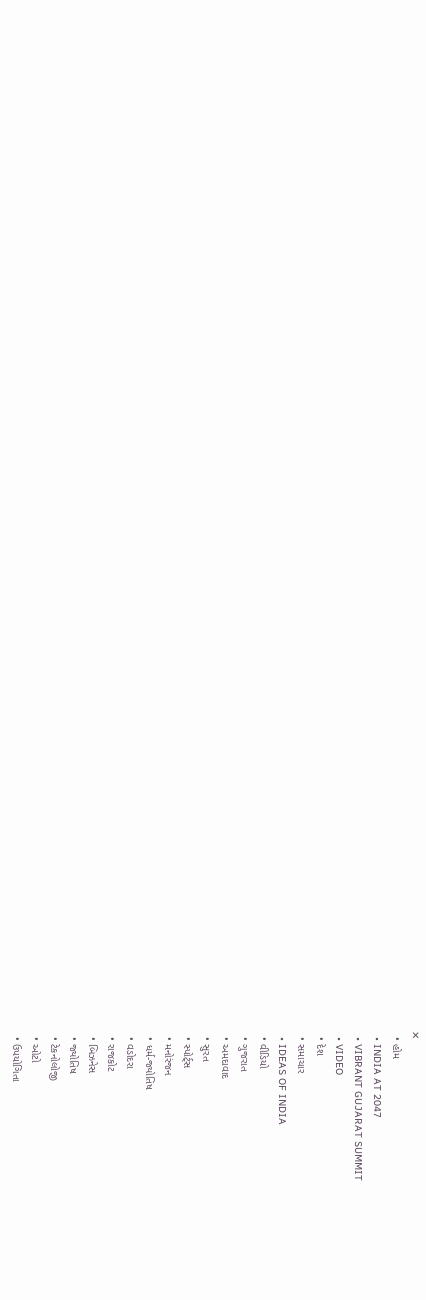✕
  • હોમ
  • INDIA AT 2047
  • VIBRANT GUJARAT SUMMIT
  • VIDEO
  • દેશ
  • સમાચાર
  • IDEAS OF INDIA
  • વીડિયો
  • ગુજરાત
  • અમદાવાદ
  • સુરત
  • સ્પોર્ટ્સ
  • મનોરંજન
  • ધર્મ-જ્યોતિષ
  • વડોદરા
  • રાજકોટ
  • બિઝનેસ
  • જ્યોતિષ
  • ટેકનોલોજી
  • ઓટો
  • ઉપયોગિતા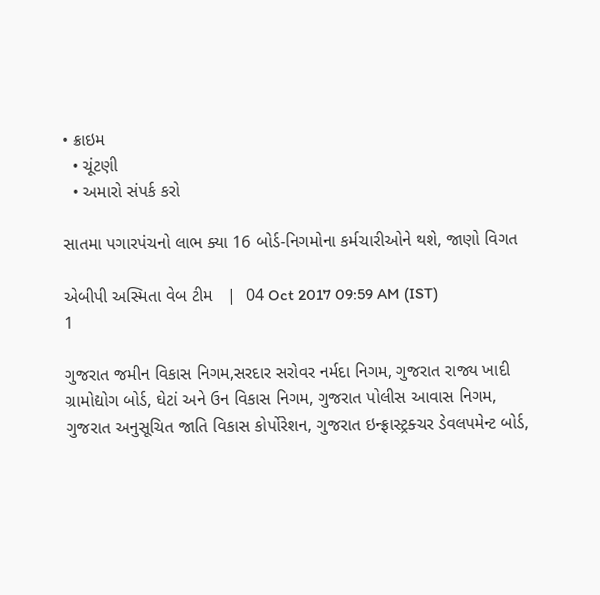• ક્રાઇમ
  • ચૂંટણી
  • અમારો સંપર્ક કરો

સાતમા પગારપંચનો લાભ ક્યા 16 બોર્ડ-નિગમોના કર્મચારીઓને થશે, જાણો વિગત

એબીપી અસ્મિતા વેબ ટીમ   |  04 Oct 2017 09:59 AM (IST)
1

ગુજરાત જમીન વિકાસ નિગમ,સરદાર સરોવર નર્મદા નિગમ, ગુજરાત રાજ્ય ખાદી ગ્રામોદ્યોગ બોર્ડ, ઘેટાં અને ઉન વિકાસ નિગમ, ગુજરાત પોલીસ આવાસ નિગમ, ગુજરાત અનુસૂચિત જાતિ વિકાસ કોર્પોરેશન, ગુજરાત ઇન્ફ્રાસ્ટ્રક્ચર ડેવલપમેન્ટ બોર્ડ,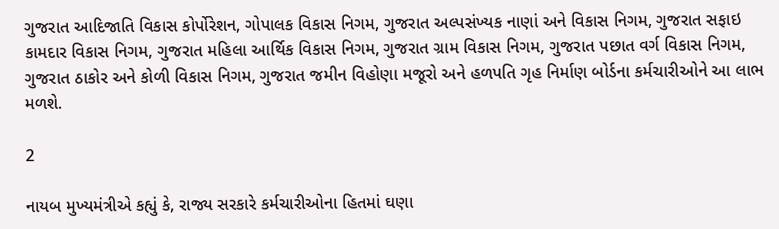ગુજરાત આદિજાતિ વિકાસ કોર્પોરેશન, ગોપાલક વિકાસ નિગમ, ગુજરાત અલ્પસંખ્યક નાણાં અને વિકાસ નિગમ, ગુજરાત સફાઇ કામદાર વિકાસ નિગમ, ગુજરાત મહિલા આર્થિક વિકાસ નિગમ, ગુજરાત ગ્રામ વિકાસ નિગમ, ગુજરાત પછાત વર્ગ વિકાસ નિગમ, ગુજરાત ઠાકોર અને કોળી વિકાસ નિગમ, ગુજરાત જમીન વિહોણા મજૂરો અને હળપતિ ગૃહ નિર્માણ બોર્ડના કર્મચારીઓને આ લાભ મળશે.

2

નાયબ મુખ્યમંત્રીએ કહ્યું કે, રાજ્ય સરકારે કર્મચારીઓના હિતમાં ઘણા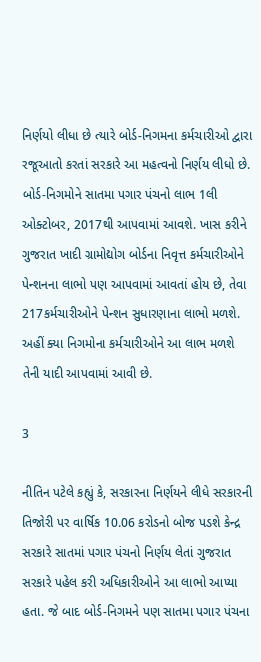નિર્ણયો લીધા છે ત્યારે બોર્ડ-નિગમના કર્મચારીઓ દ્વારા રજૂઆતો કરતાં સરકારે આ મહત્વનો નિર્ણય લીધો છે. બોર્ડ-નિગમોને સાતમા પગાર પંચનો લાભ 1લી ઓક્ટોબર, 2017થી આપવામાં આવશે. ખાસ કરીને ગુજરાત ખાદી ગ્રામોદ્યોગ બોર્ડના નિવૃત્ત કર્મચારીઓને પેન્શનના લાભો પણ આપવામાં આવતાં હોય છે, તેવા 217કર્મચારીઓને પેન્શન સુધારણાના લાભો મળશે. અહીં ક્યા નિગમોના કર્મચારીઓને આ લાભ મળશે તેની યાદી આપવામાં આવી છે.

3

નીતિન પટેલે કહ્યું કે, સરકારના નિર્ણયને લીધે સરકારની તિજોરી પર વાર્ષિક 10.06 કરોડનો બોજ પડશે કેન્દ્ર સરકારે સાતમાં પગાર પંચનો નિર્ણય લેતાં ગુજરાત સરકારે પહેલ કરી અધિકારીઓને આ લાભો આપ્યા હતા. જે બાદ બોર્ડ-નિગમને પણ સાતમા પગાર પંચના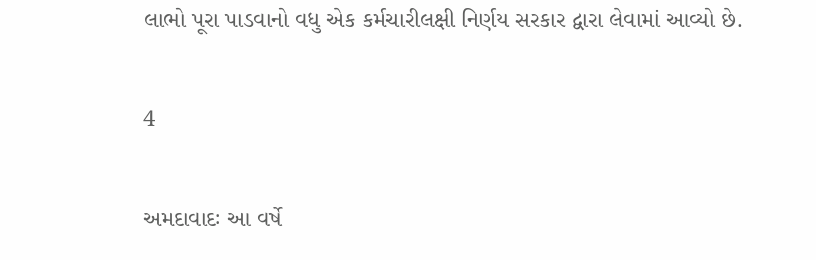લાભો પૂરા પાડવાનો વધુ એક કર્મચારીલક્ષી નિર્ણય સરકાર દ્વારા લેવામાં આવ્યો છે.

4

અમદાવાદઃ આ વર્ષે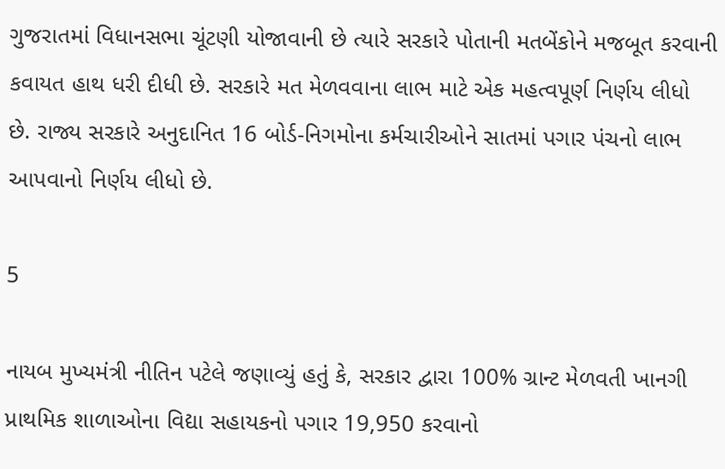ગુજરાતમાં વિધાનસભા ચૂંટણી યોજાવાની છે ત્યારે સરકારે પોતાની મતબેંકોને મજબૂત કરવાની કવાયત હાથ ધરી દીધી છે. સરકારે મત મેળવવાના લાભ માટે એક મહત્વપૂર્ણ નિર્ણય લીધો છે. રાજ્ય સરકારે અનુદાનિત 16 બોર્ડ-નિગમોના કર્મચારીઓને સાતમાં પગાર પંચનો લાભ આપવાનો નિર્ણય લીધો છે.

5

નાયબ મુખ્યમંત્રી નીતિન પટેલે જણાવ્યું હતું કે, સરકાર દ્વારા 100% ગ્રાન્ટ મેળવતી ખાનગી પ્રાથમિક શાળાઓના વિદ્યા સહાયકનો પગાર 19,950 કરવાનો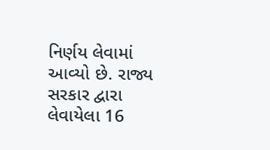નિર્ણય લેવામાં આવ્યો છે. રાજ્ય સરકાર દ્વારા લેવાયેલા 16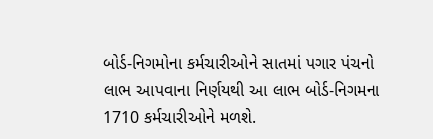બોર્ડ-નિગમોના કર્મચારીઓને સાતમાં પગાર પંચનો લાભ આપવાના નિર્ણયથી આ લાભ બોર્ડ-નિગમના 1710 કર્મચારીઓને મળશે.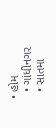• હોમ
  • ગાંધીનગર
  • સાતમા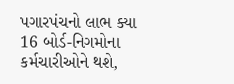પગારપંચનો લાભ ક્યા 16 બોર્ડ-નિગમોના કર્મચારીઓને થશે,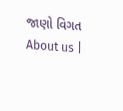જાણો વિગત
About us |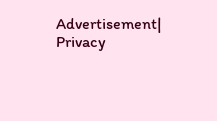Advertisement| Privacy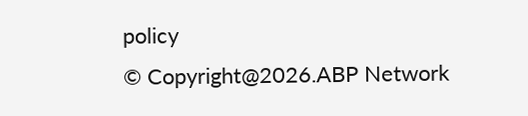policy
© Copyright@2026.ABP Network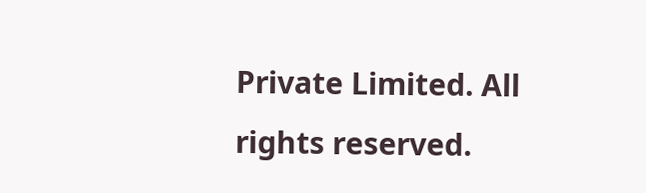Private Limited. All rights reserved.